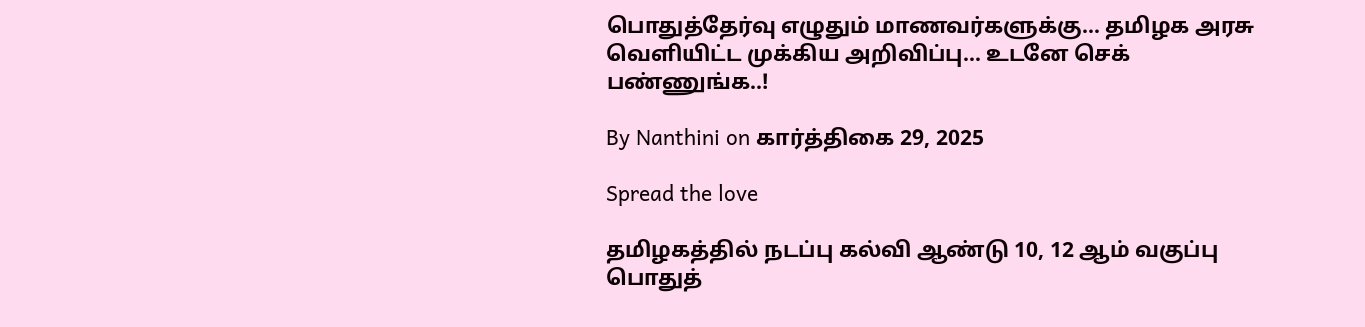பொதுத்தேர்வு எழுதும் மாணவர்களுக்கு… தமிழக அரசு வெளியிட்ட முக்கிய அறிவிப்பு… உடனே செக் பண்ணுங்க..!

By Nanthini on கார்த்திகை 29, 2025

Spread the love

தமிழகத்தில் நடப்பு கல்வி ஆண்டு 10, 12 ஆம் வகுப்பு பொதுத்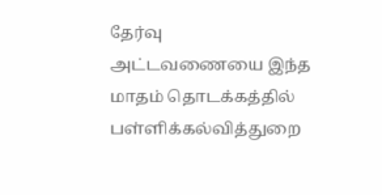தேர்வு அட்டவணையை இந்த மாதம் தொடக்கத்தில் பள்ளிக்கல்வித்துறை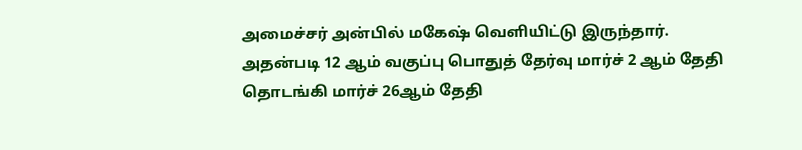அமைச்சர் அன்பில் மகேஷ் வெளியிட்டு இருந்தார். அதன்படி 12 ஆம் வகுப்பு பொதுத் தேர்வு மார்ச் 2 ஆம் தேதி தொடங்கி மார்ச் 26ஆம் தேதி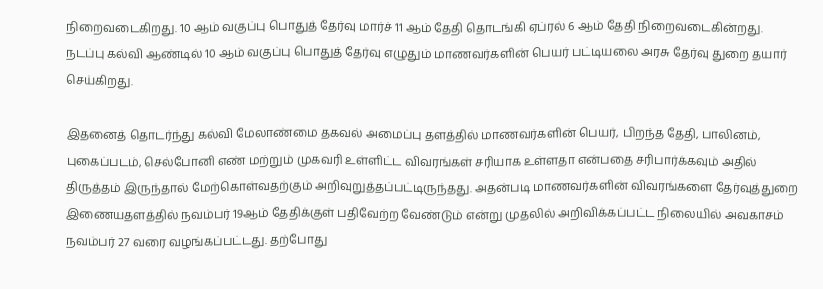நிறைவடைகிறது. 10 ஆம் வகுப்பு பொதுத் தேர்வு மார்ச் 11 ஆம் தேதி தொடங்கி ஏப்ரல் 6 ஆம் தேதி நிறைவடைகின்றது. நடப்பு கல்வி ஆண்டில் 10 ஆம் வகுப்பு பொதுத் தேர்வு எழுதும் மாணவர்களின் பெயர் பட்டியலை அரசு தேர்வு துறை தயார் செய்கிறது.

இதனைத் தொடர்ந்து கல்வி மேலாண்மை தகவல் அமைப்பு தளத்தில் மாணவர்களின் பெயர், பிறந்த தேதி, பாலினம், புகைப்படம், செல்போனி எண் மற்றும் முகவரி உள்ளிட்ட விவரங்கள் சரியாக உள்ளதா என்பதை சரிபார்க்கவும் அதில் திருத்தம் இருந்தால் மேற்கொள்வதற்கும் அறிவுறுத்தப்பட்டிருந்தது. அதன்படி மாணவர்களின் விவரங்களை தேர்வுத்துறை இணையதளத்தில் நவம்பர் 19ஆம் தேதிக்குள் பதிவேற்ற வேண்டும் என்று முதலில் அறிவிக்கப்பட்ட நிலையில் அவகாசம் நவம்பர் 27 வரை வழங்கப்பட்டது. தற்போது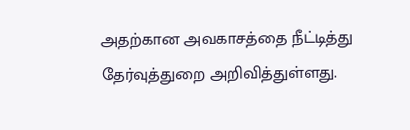அதற்கான அவகாசத்தை நீட்டித்து தேர்வுத்துறை அறிவித்துள்ளது.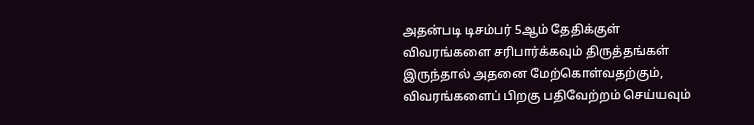அதன்படி டிசம்பர் 5ஆம் தேதிக்குள் விவரங்களை சரிபார்க்கவும் திருத்தங்கள் இருந்தால் அதனை மேற்கொள்வதற்கும், விவரங்களைப் பிறகு பதிவேற்றம் செய்யவும்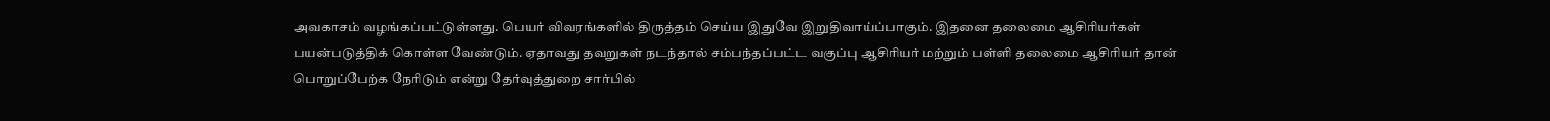அவகாசம் வழங்கப்பட்டுள்ளது. பெயர் விவரங்களில் திருத்தம் செய்ய இதுவே இறுதிவாய்ப்பாகும். இதனை தலைமை ஆசிரியர்கள் பயன்படுத்திக் கொள்ள வேண்டும். ஏதாவது தவறுகள் நடந்தால் சம்பந்தப்பட்ட வகுப்பு ஆசிரியர் மற்றும் பள்ளி தலைமை ஆசிரியர் தான் பொறுப்பேற்க நேரிடும் என்று தேர்வுத்துறை சார்பில்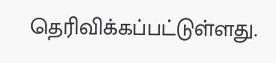தெரிவிக்கப்பட்டுள்ளது.